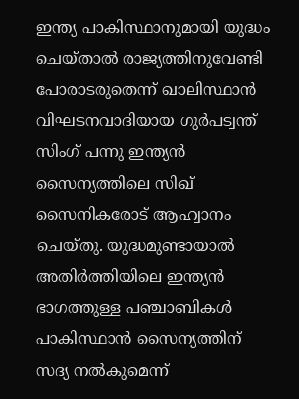ഇന്ത്യ പാകിസ്ഥാനുമായി യുദ്ധം ചെയ്താല്‍ രാജ്യത്തിനുവേണ്ടി പോരാടരുതെന്ന് ഖാലിസ്ഥാന്‍ വിഘടനവാദിയായ ഗുര്‍പട്വന്ത് സിംഗ് പന്നു ഇന്ത്യന്‍ സൈന്യത്തിലെ സിഖ് സൈനികരോട് ആഹ്വാനം ചെയ്തു. യുദ്ധമുണ്ടായാല്‍ അതിര്‍ത്തിയിലെ ഇന്ത്യന്‍ ഭാഗത്തുള്ള പഞ്ചാബികള്‍ പാകിസ്ഥാന്‍ സൈന്യത്തിന് സദ്യ നല്‍കുമെന്ന്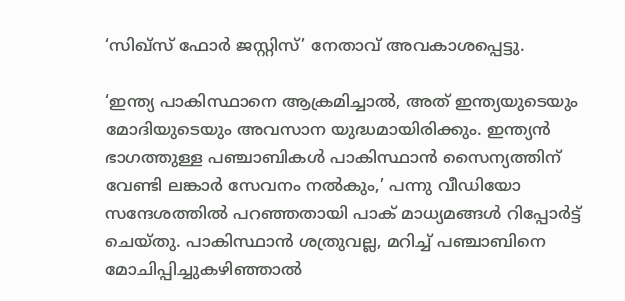‘സിഖ്‌സ് ഫോര്‍ ജസ്റ്റിസ്’ നേതാവ് അവകാശപ്പെട്ടു.

‘ഇന്ത്യ പാകിസ്ഥാനെ ആക്രമിച്ചാല്‍, അത് ഇന്ത്യയുടെയും മോദിയുടെയും അവസാന യുദ്ധമായിരിക്കും. ഇന്ത്യന്‍ ഭാഗത്തുള്ള പഞ്ചാബികള്‍ പാകിസ്ഥാന്‍ സൈന്യത്തിന് വേണ്ടി ലങ്കാര്‍ സേവനം നല്‍കും,’ പന്നു വീഡിയോ സന്ദേശത്തില്‍ പറഞ്ഞതായി പാക് മാധ്യമങ്ങള്‍ റിപ്പോര്‍ട്ട് ചെയ്തു. പാകിസ്ഥാന്‍ ശത്രുവല്ല, മറിച്ച് പഞ്ചാബിനെ മോചിപ്പിച്ചുകഴിഞ്ഞാല്‍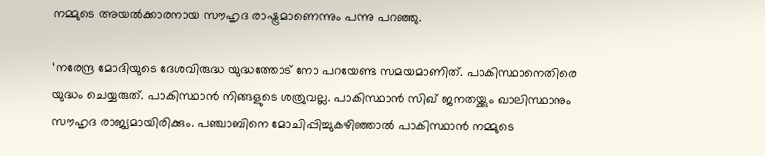നമ്മുടെ അയല്‍ക്കാരനായ സൗഹൃദ രാഷ്ട്രമാണെന്നും പന്നു പറഞ്ഞു.

‘നരേന്ദ്ര മോദിയുടെ ദേശവിരുദ്ധ യുദ്ധത്തോട് നോ പറയേണ്ട സമയമാണിത്. പാകിസ്ഥാനെതിരെ യുദ്ധം ചെയ്യരുത്. പാകിസ്ഥാന്‍ നിങ്ങളുടെ ശത്രുവല്ല. പാകിസ്ഥാന്‍ സിഖ് ജനതയ്ക്കും ഖാലിസ്ഥാനും സൗഹൃദ രാജ്യമായിരിക്കും. പഞ്ചാബിനെ മോചിപ്പിച്ചുകഴിഞ്ഞാല്‍ പാകിസ്ഥാന്‍ നമ്മുടെ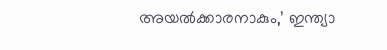അയല്‍ക്കാരനാകും,’ ഇന്ത്യാ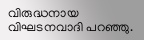വിരുദ്ധനായ വിഘടനവാദി പറഞ്ഞു.